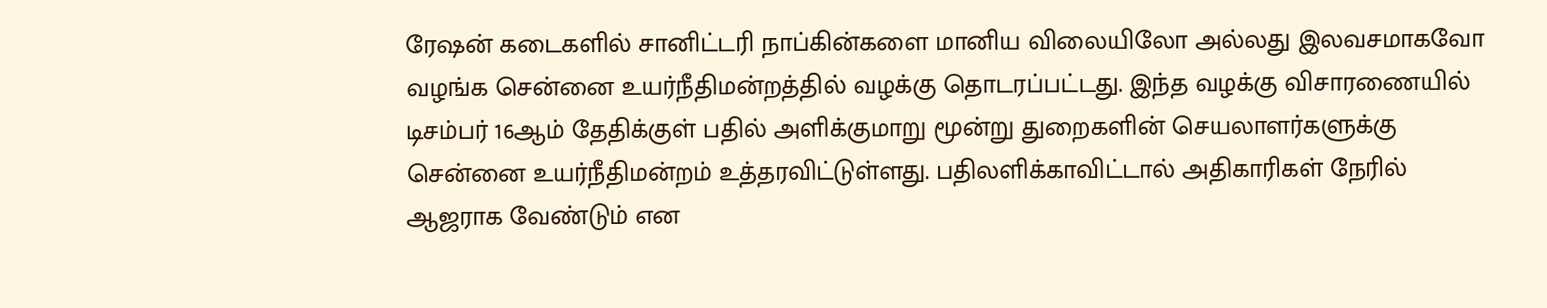ரேஷன் கடைகளில் சானிட்டரி நாப்கின்களை மானிய விலையிலோ அல்லது இலவசமாகவோ வழங்க சென்னை உயர்நீதிமன்றத்தில் வழக்கு தொடரப்பட்டது. இந்த வழக்கு விசாரணையில் டிசம்பர் 16ஆம் தேதிக்குள் பதில் அளிக்குமாறு மூன்று துறைகளின் செயலாளர்களுக்கு சென்னை உயர்நீதிமன்றம் உத்தரவிட்டுள்ளது. பதிலளிக்காவிட்டால் அதிகாரிகள் நேரில் ஆஜராக வேண்டும் என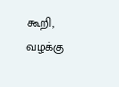கூறி, வழக்கு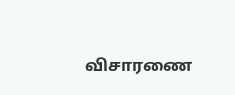விசாரணை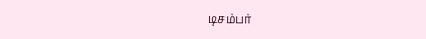டிசம்பர்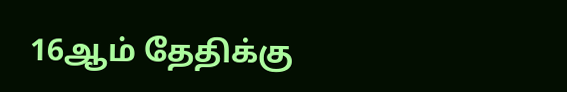16ஆம் தேதிக்கு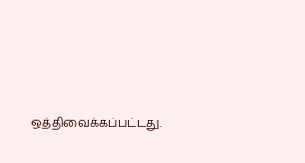ஒத்திவைக்கப்பட்டது.